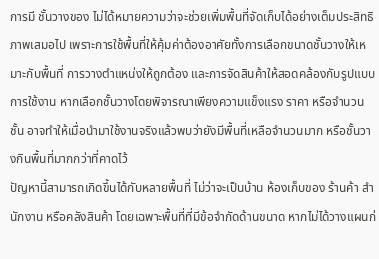การมี ชั้นวางของ ไม่ได้หมายความว่าจะช่วยเพิ่มพื้นที่จัดเก็บได้อย่างเต็มประสิทธิภาพเสมอไป เพราะการใช้พื้นที่ให้คุ้มค่าต้องอาศัยทั้งการเลือกขนาดชั้นวางให้เหมาะกับพื้นที่ การวางตำแหน่งให้ถูกต้อง และการจัดสินค้าให้สอดคล้องกับรูปแบบการใช้งาน หากเลือกชั้นวางโดยพิจารณาเพียงความแข็งแรง ราคา หรือจำนวนชั้น อาจทำให้เมื่อนำมาใช้งานจริงแล้วพบว่ายังมีพื้นที่เหลือจำนวนมาก หรือชั้นวางกินพื้นที่มากกว่าที่คาดไว้
ปัญหานี้สามารถเกิดขึ้นได้กับหลายพื้นที่ ไม่ว่าจะเป็นบ้าน ห้องเก็บของ ร้านค้า สำนักงาน หรือคลังสินค้า โดยเฉพาะพื้นที่ที่มีข้อจำกัดด้านขนาด หากไม่ได้วางแผนก่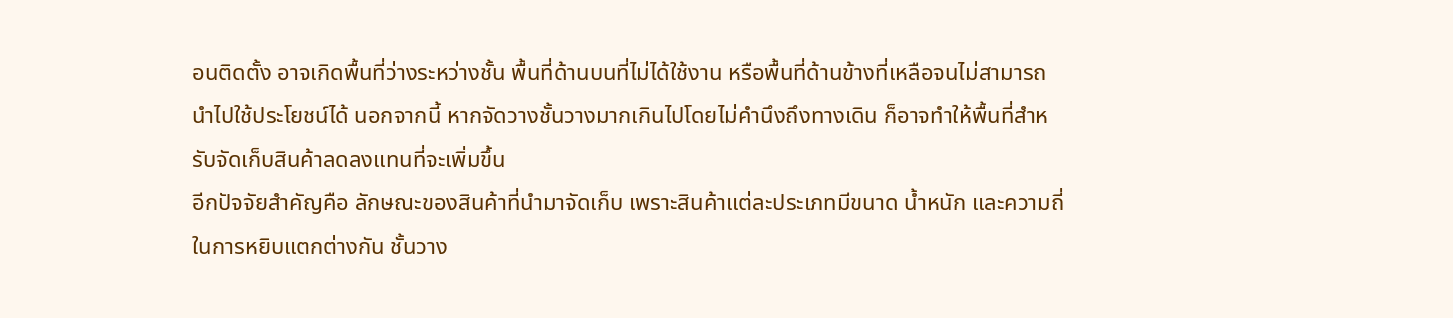อนติดตั้ง อาจเกิดพื้นที่ว่างระหว่างชั้น พื้นที่ด้านบนที่ไม่ได้ใช้งาน หรือพื้นที่ด้านข้างที่เหลือจนไม่สามารถนำไปใช้ประโยชน์ได้ นอกจากนี้ หากจัดวางชั้นวางมากเกินไปโดยไม่คำนึงถึงทางเดิน ก็อาจทำให้พื้นที่สำหรับจัดเก็บสินค้าลดลงแทนที่จะเพิ่มขึ้น
อีกปัจจัยสำคัญคือ ลักษณะของสินค้าที่นำมาจัดเก็บ เพราะสินค้าแต่ละประเภทมีขนาด น้ำหนัก และความถี่ในการหยิบแตกต่างกัน ชั้นวาง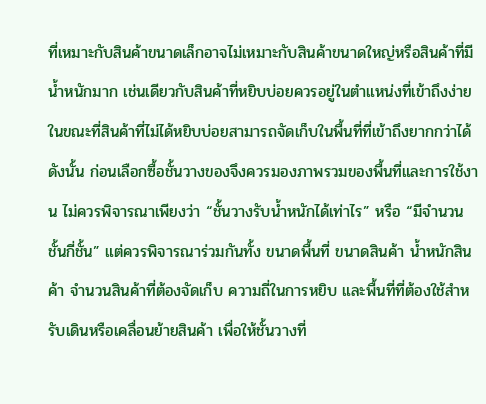ที่เหมาะกับสินค้าขนาดเล็กอาจไม่เหมาะกับสินค้าขนาดใหญ่หรือสินค้าที่มีน้ำหนักมาก เช่นเดียวกับสินค้าที่หยิบบ่อยควรอยู่ในตำแหน่งที่เข้าถึงง่าย ในขณะที่สินค้าที่ไม่ได้หยิบบ่อยสามารถจัดเก็บในพื้นที่ที่เข้าถึงยากกว่าได้
ดังนั้น ก่อนเลือกซื้อชั้นวางของจึงควรมองภาพรวมของพื้นที่และการใช้งาน ไม่ควรพิจารณาเพียงว่า “ชั้นวางรับน้ำหนักได้เท่าไร” หรือ “มีจำนวนชั้นกี่ชั้น” แต่ควรพิจารณาร่วมกันทั้ง ขนาดพื้นที่ ขนาดสินค้า น้ำหนักสินค้า จำนวนสินค้าที่ต้องจัดเก็บ ความถี่ในการหยิบ และพื้นที่ที่ต้องใช้สำหรับเดินหรือเคลื่อนย้ายสินค้า เพื่อให้ชั้นวางที่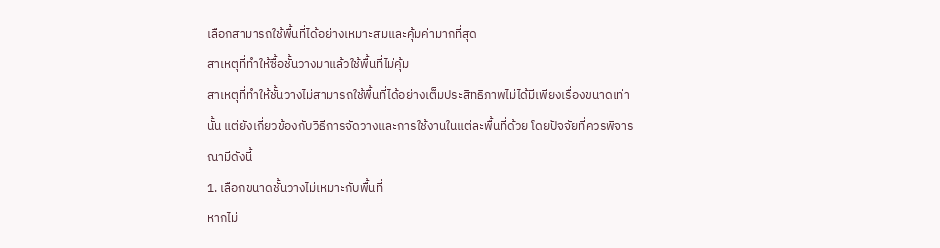เลือกสามารถใช้พื้นที่ได้อย่างเหมาะสมและคุ้มค่ามากที่สุด
สาเหตุที่ทำให้ซื้อชั้นวางมาแล้วใช้พื้นที่ไม่คุ้ม
สาเหตุที่ทำให้ชั้นวางไม่สามารถใช้พื้นที่ได้อย่างเต็มประสิทธิภาพไม่ได้มีเพียงเรื่องขนาดเท่านั้น แต่ยังเกี่ยวข้องกับวิธีการจัดวางและการใช้งานในแต่ละพื้นที่ด้วย โดยปัจจัยที่ควรพิจารณามีดังนี้
1. เลือกขนาดชั้นวางไม่เหมาะกับพื้นที่
หากไม่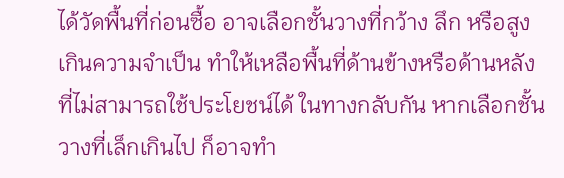ได้วัดพื้นที่ก่อนซื้อ อาจเลือกชั้นวางที่กว้าง ลึก หรือสูงเกินความจำเป็น ทำให้เหลือพื้นที่ด้านข้างหรือด้านหลังที่ไม่สามารถใช้ประโยชน์ได้ ในทางกลับกัน หากเลือกชั้นวางที่เล็กเกินไป ก็อาจทำ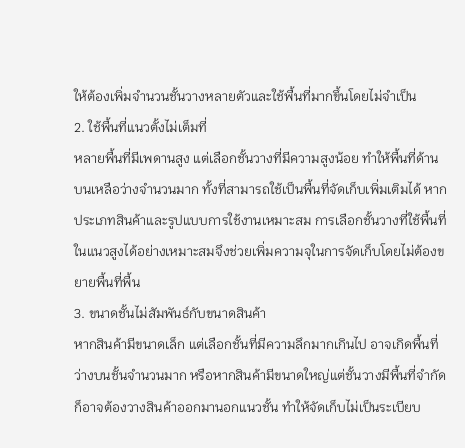ให้ต้องเพิ่มจำนวนชั้นวางหลายตัวและใช้พื้นที่มากขึ้นโดยไม่จำเป็น
2. ใช้พื้นที่แนวตั้งไม่เต็มที่
หลายพื้นที่มีเพดานสูง แต่เลือกชั้นวางที่มีความสูงน้อย ทำให้พื้นที่ด้านบนเหลือว่างจำนวนมาก ทั้งที่สามารถใช้เป็นพื้นที่จัดเก็บเพิ่มเติมได้ หากประเภทสินค้าและรูปแบบการใช้งานเหมาะสม การเลือกชั้นวางที่ใช้พื้นที่ในแนวสูงได้อย่างเหมาะสมจึงช่วยเพิ่มความจุในการจัดเก็บโดยไม่ต้องขยายพื้นที่พื้น
3. ขนาดชั้นไม่สัมพันธ์กับขนาดสินค้า
หากสินค้ามีขนาดเล็ก แต่เลือกชั้นที่มีความลึกมากเกินไป อาจเกิดพื้นที่ว่างบนชั้นจำนวนมาก หรือหากสินค้ามีขนาดใหญ่แต่ชั้นวางมีพื้นที่จำกัด ก็อาจต้องวางสินค้าออกมานอกแนวชั้น ทำให้จัดเก็บไม่เป็นระเบียบ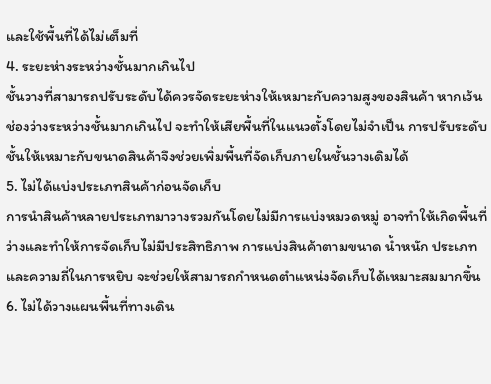และใช้พื้นที่ได้ไม่เต็มที่
4. ระยะห่างระหว่างชั้นมากเกินไป
ชั้นวางที่สามารถปรับระดับได้ควรจัดระยะห่างให้เหมาะกับความสูงของสินค้า หากเว้นช่องว่างระหว่างชั้นมากเกินไป จะทำให้เสียพื้นที่ในแนวตั้งโดยไม่จำเป็น การปรับระดับชั้นให้เหมาะกับขนาดสินค้าจึงช่วยเพิ่มพื้นที่จัดเก็บภายในชั้นวางเดิมได้
5. ไม่ได้แบ่งประเภทสินค้าก่อนจัดเก็บ
การนำสินค้าหลายประเภทมาวางรวมกันโดยไม่มีการแบ่งหมวดหมู่ อาจทำให้เกิดพื้นที่ว่างและทำให้การจัดเก็บไม่มีประสิทธิภาพ การแบ่งสินค้าตามขนาด น้ำหนัก ประเภท และความถี่ในการหยิบ จะช่วยให้สามารถกำหนดตำแหน่งจัดเก็บได้เหมาะสมมากขึ้น
6. ไม่ได้วางแผนพื้นที่ทางเดิน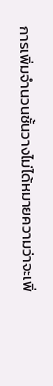การเพิ่มจำนวนชั้นวางไม่ได้หมายความว่าจะเพิ่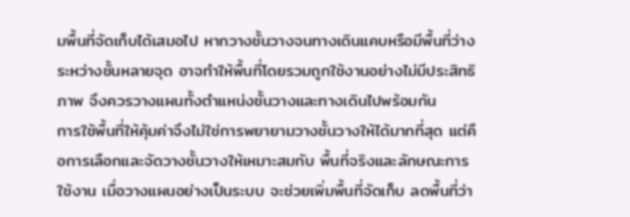มพื้นที่จัดเก็บได้เสมอไป หากวางชั้นวางจนทางเดินแคบหรือมีพื้นที่ว่างระหว่างชั้นหลายจุด อาจทำให้พื้นที่โดยรวมถูกใช้งานอย่างไม่มีประสิทธิภาพ จึงควรวางแผนทั้งตำแหน่งชั้นวางและทางเดินไปพร้อมกัน
การใช้พื้นที่ให้คุ้มค่าจึงไม่ใช่การพยายามวางชั้นวางให้ได้มากที่สุด แต่คือการเลือกและจัดวางชั้นวางให้เหมาะสมกับ พื้นที่จริงและลักษณะการใช้งาน เมื่อวางแผนอย่างเป็นระบบ จะช่วยเพิ่มพื้นที่จัดเก็บ ลดพื้นที่ว่า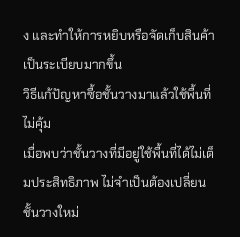ง และทำให้การหยิบหรือจัดเก็บสินค้าเป็นระเบียบมากขึ้น
วิธีแก้ปัญหาซื้อชั้นวางมาแล้วใช้พื้นที่ไม่คุ้ม
เมื่อพบว่าชั้นวางที่มีอยู่ใช้พื้นที่ได้ไม่เต็มประสิทธิภาพ ไม่จำเป็นต้องเปลี่ยนชั้นวางใหม่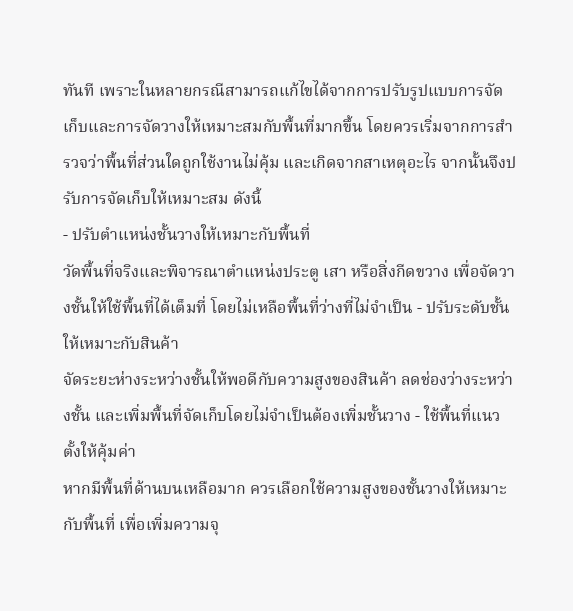ทันที เพราะในหลายกรณีสามารถแก้ไขได้จากการปรับรูปแบบการจัดเก็บและการจัดวางให้เหมาะสมกับพื้นที่มากขึ้น โดยควรเริ่มจากการสำรวจว่าพื้นที่ส่วนใดถูกใช้งานไม่คุ้ม และเกิดจากสาเหตุอะไร จากนั้นจึงปรับการจัดเก็บให้เหมาะสม ดังนี้
- ปรับตำแหน่งชั้นวางให้เหมาะกับพื้นที่
วัดพื้นที่จริงและพิจารณาตำแหน่งประตู เสา หรือสิ่งกีดขวาง เพื่อจัดวางชั้นให้ใช้พื้นที่ได้เต็มที่ โดยไม่เหลือพื้นที่ว่างที่ไม่จำเป็น - ปรับระดับชั้นให้เหมาะกับสินค้า
จัดระยะห่างระหว่างชั้นให้พอดีกับความสูงของสินค้า ลดช่องว่างระหว่างชั้น และเพิ่มพื้นที่จัดเก็บโดยไม่จำเป็นต้องเพิ่มชั้นวาง - ใช้พื้นที่แนวตั้งให้คุ้มค่า
หากมีพื้นที่ด้านบนเหลือมาก ควรเลือกใช้ความสูงของชั้นวางให้เหมาะกับพื้นที่ เพื่อเพิ่มความจุ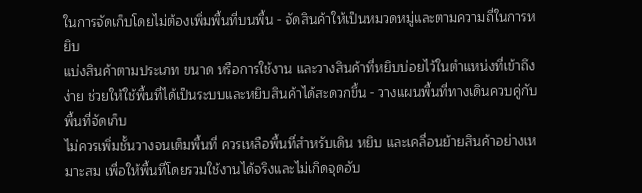ในการจัดเก็บโดยไม่ต้องเพิ่มพื้นที่บนพื้น - จัดสินค้าให้เป็นหมวดหมู่และตามความถี่ในการหยิบ
แบ่งสินค้าตามประเภท ขนาด หรือการใช้งาน และวางสินค้าที่หยิบบ่อยไว้ในตำแหน่งที่เข้าถึงง่าย ช่วยให้ใช้พื้นที่ได้เป็นระบบและหยิบสินค้าได้สะดวกขึ้น - วางแผนพื้นที่ทางเดินควบคู่กับพื้นที่จัดเก็บ
ไม่ควรเพิ่มชั้นวางจนเต็มพื้นที่ ควรเหลือพื้นที่สำหรับเดิน หยิบ และเคลื่อนย้ายสินค้าอย่างเหมาะสม เพื่อให้พื้นที่โดยรวมใช้งานได้จริงและไม่เกิดจุดอับ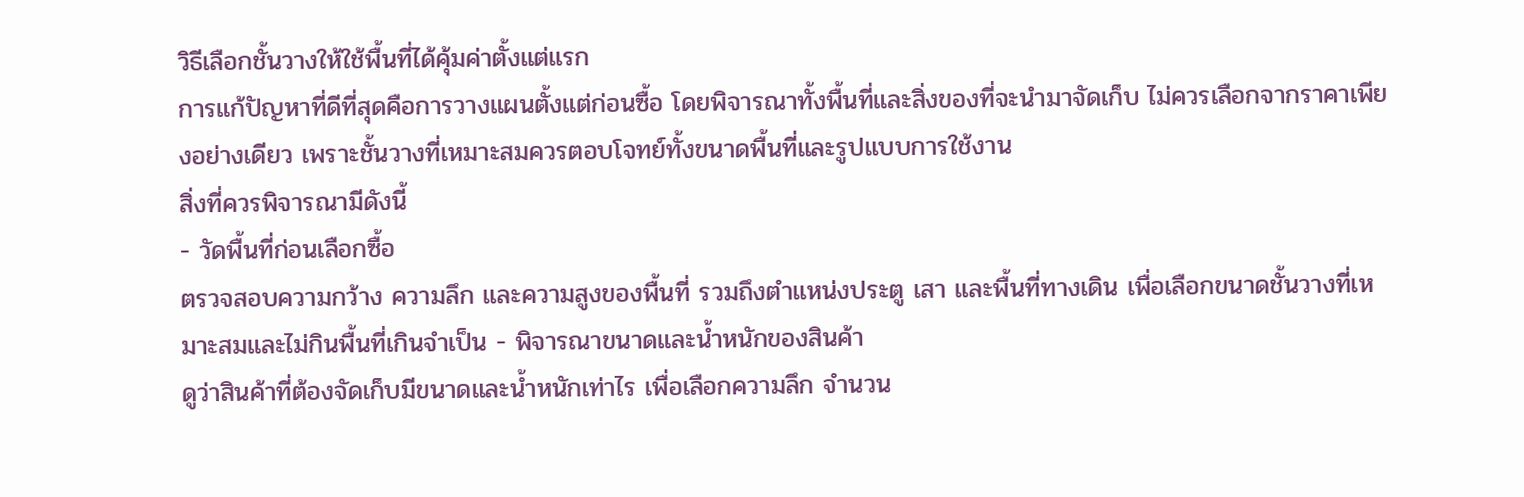วิธีเลือกชั้นวางให้ใช้พื้นที่ได้คุ้มค่าตั้งแต่แรก
การแก้ปัญหาที่ดีที่สุดคือการวางแผนตั้งแต่ก่อนซื้อ โดยพิจารณาทั้งพื้นที่และสิ่งของที่จะนำมาจัดเก็บ ไม่ควรเลือกจากราคาเพียงอย่างเดียว เพราะชั้นวางที่เหมาะสมควรตอบโจทย์ทั้งขนาดพื้นที่และรูปแบบการใช้งาน
สิ่งที่ควรพิจารณามีดังนี้
- วัดพื้นที่ก่อนเลือกซื้อ
ตรวจสอบความกว้าง ความลึก และความสูงของพื้นที่ รวมถึงตำแหน่งประตู เสา และพื้นที่ทางเดิน เพื่อเลือกขนาดชั้นวางที่เหมาะสมและไม่กินพื้นที่เกินจำเป็น - พิจารณาขนาดและน้ำหนักของสินค้า
ดูว่าสินค้าที่ต้องจัดเก็บมีขนาดและน้ำหนักเท่าไร เพื่อเลือกความลึก จำนวน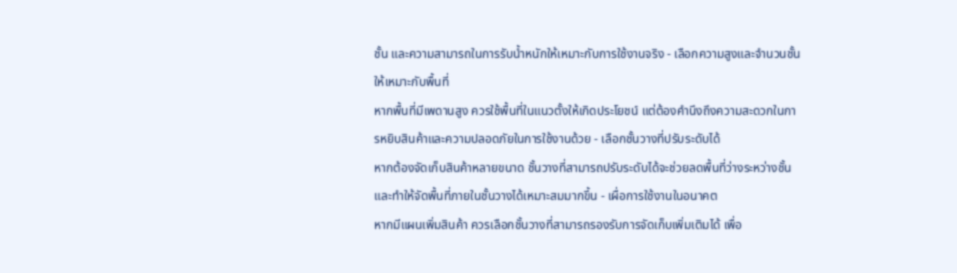ชั้น และความสามารถในการรับน้ำหนักให้เหมาะกับการใช้งานจริง - เลือกความสูงและจำนวนชั้นให้เหมาะกับพื้นที่
หากพื้นที่มีเพดานสูง ควรใช้พื้นที่ในแนวตั้งให้เกิดประโยชน์ แต่ต้องคำนึงถึงความสะดวกในการหยิบสินค้าและความปลอดภัยในการใช้งานด้วย - เลือกชั้นวางที่ปรับระดับได้
หากต้องจัดเก็บสินค้าหลายขนาด ชั้นวางที่สามารถปรับระดับได้จะช่วยลดพื้นที่ว่างระหว่างชั้น และทำให้จัดพื้นที่ภายในชั้นวางได้เหมาะสมมากขึ้น - เผื่อการใช้งานในอนาคต
หากมีแผนเพิ่มสินค้า ควรเลือกชั้นวางที่สามารถรองรับการจัดเก็บเพิ่มเติมได้ เพื่อ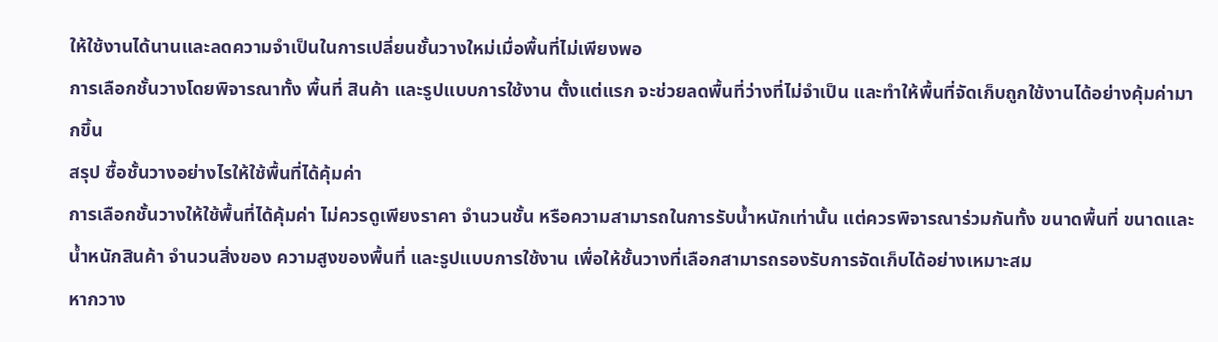ให้ใช้งานได้นานและลดความจำเป็นในการเปลี่ยนชั้นวางใหม่เมื่อพื้นที่ไม่เพียงพอ
การเลือกชั้นวางโดยพิจารณาทั้ง พื้นที่ สินค้า และรูปแบบการใช้งาน ตั้งแต่แรก จะช่วยลดพื้นที่ว่างที่ไม่จำเป็น และทำให้พื้นที่จัดเก็บถูกใช้งานได้อย่างคุ้มค่ามากขึ้น
สรุป ซื้อชั้นวางอย่างไรให้ใช้พื้นที่ได้คุ้มค่า
การเลือกชั้นวางให้ใช้พื้นที่ได้คุ้มค่า ไม่ควรดูเพียงราคา จำนวนชั้น หรือความสามารถในการรับน้ำหนักเท่านั้น แต่ควรพิจารณาร่วมกันทั้ง ขนาดพื้นที่ ขนาดและน้ำหนักสินค้า จำนวนสิ่งของ ความสูงของพื้นที่ และรูปแบบการใช้งาน เพื่อให้ชั้นวางที่เลือกสามารถรองรับการจัดเก็บได้อย่างเหมาะสม
หากวาง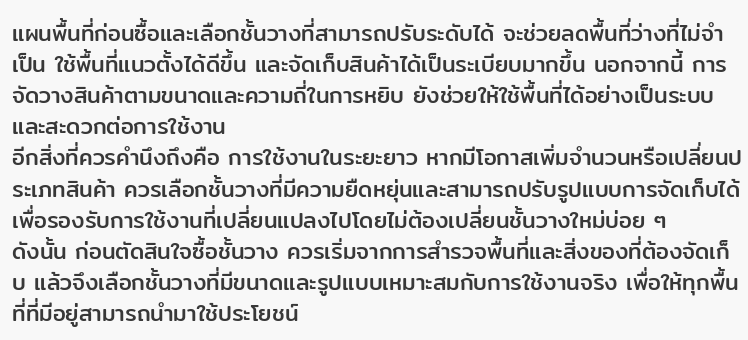แผนพื้นที่ก่อนซื้อและเลือกชั้นวางที่สามารถปรับระดับได้ จะช่วยลดพื้นที่ว่างที่ไม่จำเป็น ใช้พื้นที่แนวตั้งได้ดีขึ้น และจัดเก็บสินค้าได้เป็นระเบียบมากขึ้น นอกจากนี้ การจัดวางสินค้าตามขนาดและความถี่ในการหยิบ ยังช่วยให้ใช้พื้นที่ได้อย่างเป็นระบบและสะดวกต่อการใช้งาน
อีกสิ่งที่ควรคำนึงถึงคือ การใช้งานในระยะยาว หากมีโอกาสเพิ่มจำนวนหรือเปลี่ยนประเภทสินค้า ควรเลือกชั้นวางที่มีความยืดหยุ่นและสามารถปรับรูปแบบการจัดเก็บได้ เพื่อรองรับการใช้งานที่เปลี่ยนแปลงไปโดยไม่ต้องเปลี่ยนชั้นวางใหม่บ่อย ๆ
ดังนั้น ก่อนตัดสินใจซื้อชั้นวาง ควรเริ่มจากการสำรวจพื้นที่และสิ่งของที่ต้องจัดเก็บ แล้วจึงเลือกชั้นวางที่มีขนาดและรูปแบบเหมาะสมกับการใช้งานจริง เพื่อให้ทุกพื้นที่ที่มีอยู่สามารถนำมาใช้ประโยชน์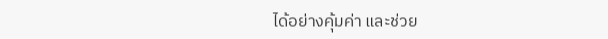ได้อย่างคุ้มค่า และช่วย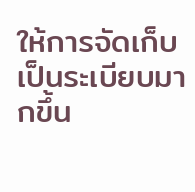ให้การจัดเก็บเป็นระเบียบมากขึ้น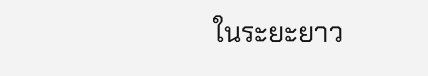ในระยะยาว